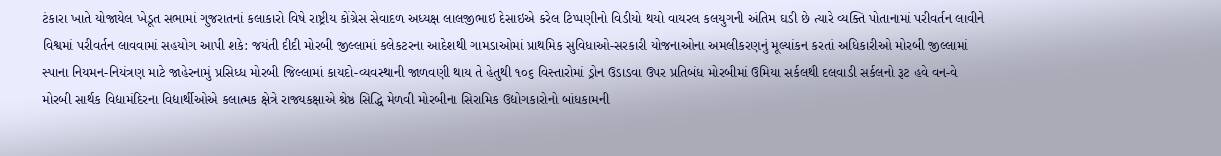ટંકારા ખાતે યોજાયેલ ખેડૂત સભામાં ગુજરાતનાં કલાકારો વિષે રાષ્ટ્રીય કોંગ્રેસ સેવાદળ અધ્યક્ષ લાલજીભાઇ દેસાઇએ કરેલ ટિપ્પણીનો વિડીયો થયો વાયરલ કલયુગની અંતિમ ઘડી છે ત્યારે વ્યક્તિ પોતાનામાં પરીવર્તન લાવીને વિશ્વમાં પરીવર્તન લાવવામાં સહયોગ આપી શકે: જયંતી દીદી મોરબી જીલ્લામાં કલેકટરના આદેશથી ગામડાઓમાં પ્રાથમિક સુવિધાઓ-સરકારી યોજનાઓના અમલીકરણનું મૂલ્યાંકન કરતાં અધિકારીઓ મોરબી જીલ્લામાં સ્પાના નિયમન-નિયંત્રણ માટે જાહેરનામું પ્રસિધ્ધ મોરબી જિલ્લામાં કાયદો-વ્યવસ્થાની જાળવણી થાય તે હેતુથી ૧૦૬ વિસ્તારોમાં ડ્રોન ઉડાડવા ઉપર પ્રતિબંધ મોરબીમાં ઉમિયા સર્કલથી દલવાડી સર્કલનો રૂટ હવે વન-વે મોરબી સાર્થક વિદ્યામંદિરના વિદ્યાર્થીઓએ કલાત્મક ક્ષેત્રે રાજ્યકક્ષાએ શ્રેષ્ઠ સિદ્ધિ મેળવી મોરબીના સિરામિક ઉદ્યોગકારોનો બાંધકામની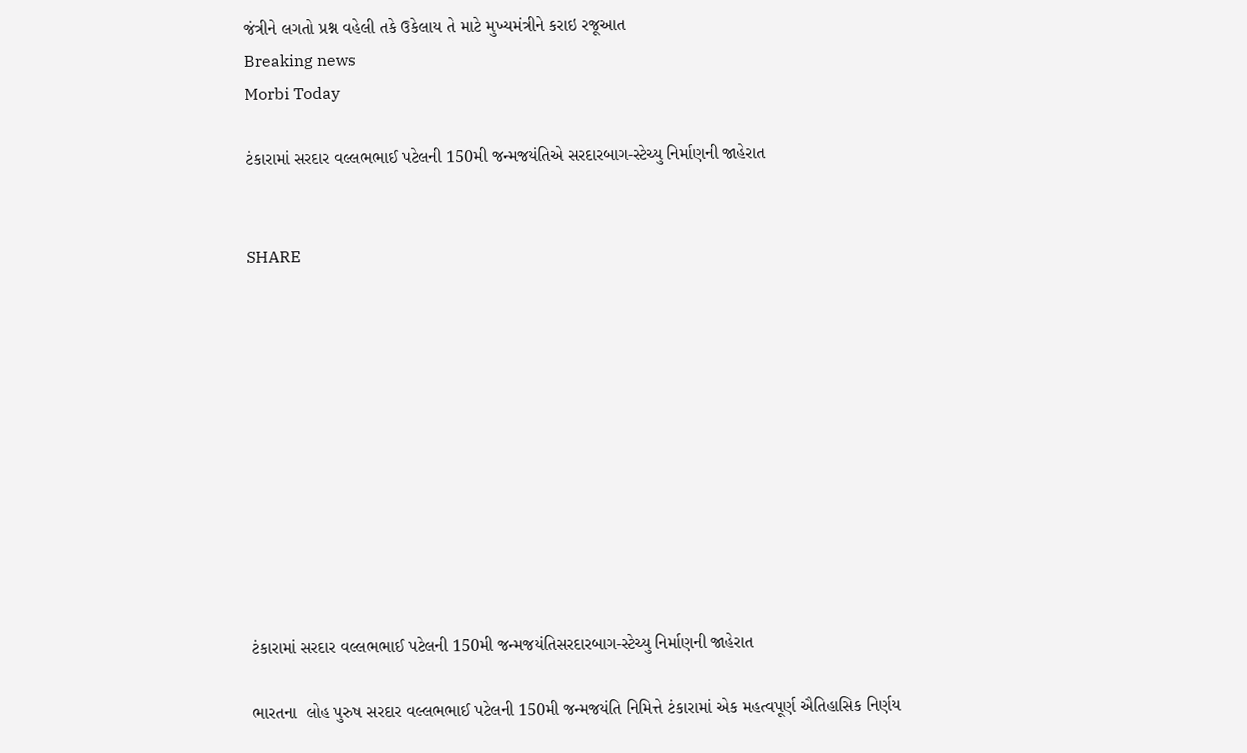જંત્રીને લગતો પ્રશ્ન વહેલી તકે ઉકેલાય તે માટે મુખ્યમંત્રીને કરાઇ રજૂઆત
Breaking news
Morbi Today

ટંકારામાં સરદાર વલ્લભભાઈ પટેલની 150મી જન્મજયંતિએ સરદારબાગ-સ્ટેચ્યુ નિર્માણની જાહેરાત


SHARE











ટંકારામાં સરદાર વલ્લભભાઈ પટેલની 150મી જન્મજયંતિસરદારબાગ-સ્ટેચ્યુ નિર્માણની જાહેરાત

ભારતના  લોહ પુરુષ સરદાર વલ્લભભાઈ પટેલની 150મી જન્મજયંતિ નિમિત્તે ટંકારામાં એક મહત્વપૂર્ણ ઐતિહાસિક નિર્ણય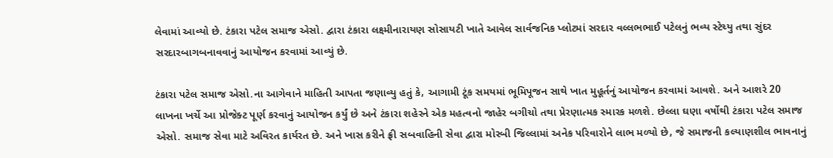લેવામાં આવ્યો છે. ટંકારા પટેલ સમાજ એસો. દ્વારા ટંકારા લક્ષ્મીનારાયણ સોસાયટી ખાતે આવેલ સાર્વજનિક પ્લોટમાં સરદાર વલ્લભભાઈ પટેલનું ભવ્ય સ્ટેચ્યુ તથા સુંદર સરદારબાગબનાવવાનું આયોજન કરવામાં આવ્યું છે.

ટંકારા પટેલ સમાજ એસો.ના આગેવાને માહિતી આપતા જણાવ્યુ હતું કે, આગામી ટૂંક સમયમાં ભૂમિપૂજન સાથે ખાત મુહૂર્તનું આયોજન કરવામાં આવશે. અને આશરે 20 લાખના ખર્ચે આ પ્રોજેક્ટ પૂર્ણ કરવાનું આયોજન કર્યું છે અને ટંકારા શહેરને એક મહત્વનો જાહેર બગીચો તથા પ્રેરણાત્મક સ્મારક મળશે. છેલ્લા ઘણા વર્ષોથી ટંકારા પટેલ સમાજ એસો. સમાજ સેવા માટે અવિરત કાર્યરત છે. અને ખાસ કરીને ફ્રી સબવાહિની સેવા દ્વારા મોરબી જિલ્લામાં અનેક પરિવારોને લાભ મળ્યો છે, જે સમાજની કલ્યાણશીલ ભાવનાનું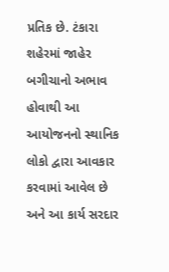પ્રતિક છે. ટંકારા શહેરમાં જાહેર બગીચાનો અભાવ હોવાથી આ આયોજનનો સ્થાનિક લોકો દ્વારા આવકાર કરવામાં આવેલ છે અને આ કાર્ય સરદાર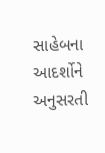સાહેબના આદર્શોને અનુસરતી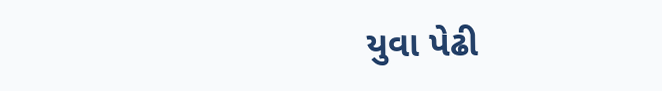યુવા પેઢી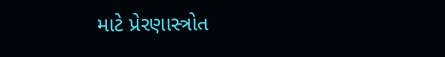માટે પ્રેરણાસ્ત્રોત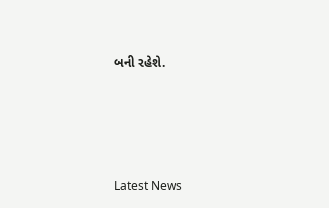બની રહેશે.






Latest News